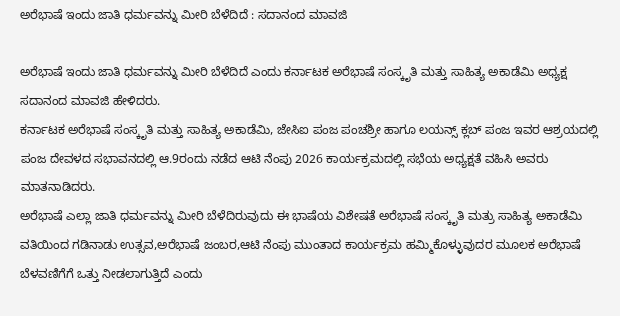ಅರೆಭಾಷೆ ಇಂದು ಜಾತಿ ಧರ್ಮವನ್ನು ಮೀರಿ ಬೆಳೆದಿದೆ : ಸದಾನಂದ ಮಾವಜಿ

ಅರೆಭಾಷೆ ಇಂದು ಜಾತಿ ಧರ್ಮವನ್ನು ಮೀರಿ ಬೆಳೆದಿದೆ ಎಂದು ಕರ್ನಾಟಕ ಅರೆಭಾಷೆ ಸಂಸ್ಕೃತಿ ಮತ್ತು ಸಾಹಿತ್ಯ ಅಕಾಡೆಮಿ ಅಧ್ಯಕ್ಷ ಸದಾನಂದ ಮಾವಜಿ ಹೇಳಿದರು.
ಕರ್ನಾಟಕ ಅರೆಭಾಷೆ ಸಂಸ್ಕೃತಿ ಮತ್ತು ಸಾಹಿತ್ಯ ಅಕಾಡೆಮಿ, ಜೇಸಿಐ ಪಂಜ ಪಂಚಶ್ರೀ ಹಾಗೂ ಲಯನ್ಸ್ ಕ್ಲಬ್ ಪಂಜ ಇವರ ಆಶ್ರಯದಲ್ಲಿ ಪಂಜ ದೇವಳದ ಸಭಾವನದಲ್ಲಿ ಆ.9ರಂದು ನಡೆದ ಆಟಿ ನೆಂಪು 2026 ಕಾರ್ಯಕ್ರಮದಲ್ಲಿ ಸಭೆಯ ಅಧ್ಯಕ್ಷತೆ ವಹಿಸಿ ಅವರು ಮಾತನಾಡಿದರು.
ಅರೆಭಾಷೆ ಎಲ್ಲಾ ಜಾತಿ ಧರ್ಮವನ್ನು ಮೀರಿ‌ ಬೆಳೆದಿರುವುದು ಈ ಭಾಷೆಯ ವಿಶೇಷತೆ ಅರೆಭಾಷೆ ಸಂಸ್ಕೃತಿ ಮತ್ರು‌ ಸಾಹಿತ್ಯ ಅಕಾಡೆಮಿ ವತಿಯಿಂದ ಗಡಿನಾಡು ಉತ್ಸವ,ಅರೆಭಾಷೆ ಜಂಬರ,ಆಟಿ ನೆಂಪು ಮುಂತಾದ ಕಾರ್ಯಕ್ರಮ ಹಮ್ಮಿಕೊಳ್ಳುವುದರ ಮೂಲಕ ಅರೆಭಾಷೆ ಬೆಳವಣಿಗೆಗೆ ಒತ್ತು ನೀಡಲಾಗುತ್ತಿದೆ ಎಂದು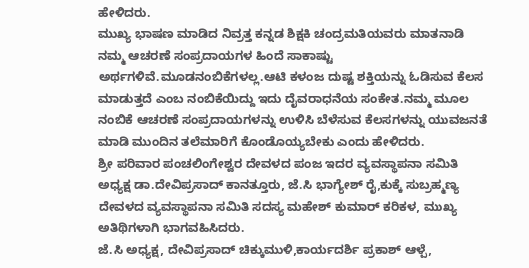ಹೇಳಿದರು.
ಮುಖ್ಯ ಭಾಷಣ ಮಾಡಿದ ನಿವ್ರತ್ತ ಕನ್ನಡ ಶಿಕ್ಷಕಿ ಚಂದ್ರಮತಿಯವರು ಮಾತನಾಡಿ ನಮ್ಮ ಆಚರಣೆ ಸಂಪ್ರದಾಯಗಳ ಹಿಂದೆ ಸಾಕಾಷ್ಟು ಅರ್ಥಗಳಿವೆ.ಮೂಡನಂಬಿಕೆಗಳಲ್ಲ.ಆಟಿ ಕಳಂಜ ದುಷ್ಟ ಶಕ್ತಿಯನ್ನು ಓಡಿಸುವ ಕೆಲಸ ಮಾಡುತ್ತದೆ ಎಂಬ ನಂಬಿಕೆಯಿದ್ದು ಇದು ದೈವರಾಧನೆಯ ಸಂಕೇತ.ನಮ್ಮ‌ ಮೂಲ ನಂಬಿಕೆ ಆಚರಣೆ ಸಂಪ್ರದಾಯಗಳನ್ನು ಉಳಿಸಿ ಬೆಳೆಸುವ ಕೆಲಸಗಳನ್ನು‌ ಯುವಜನತೆ ಮಾಡಿ ಮುಂದಿನ ತಲೆಮಾರಿಗೆ ಕೊಂಡೊಯ್ಯಬೇಕು ಎಂದು ಹೇಳಿದರು.
ಶ್ರೀ ಪರಿವಾರ ಪಂಚಲಿಂಗೇಶ್ವರ ದೇವಳದ ಪಂಜ ಇದರ ವ್ಯವಸ್ಥಾಪನಾ ಸಮಿತಿ ಅಧ್ಯಕ್ಷ ಡಾ.ದೇವಿಪ್ರಸಾದ್ ಕಾನತ್ತೂರು, ಜೆ.ಸಿ ಭಾಗ್ಯೇಶ್ ರೈ,ಕುಕ್ಕೆ ಸುಬ್ರಹ್ಮಣ್ಯ ದೇವಳದ ವ್ಯವಸ್ಥಾಪನಾ ಸಮಿತಿ ಸದಸ್ಯ ಮಹೇಶ್ ಕುಮಾರ್ ಕರಿಕಳ, ಮುಖ್ಯ ಅತಿಥಿಗಳಾಗಿ ಭಾಗವಹಿಸಿದರು.
ಜೆ.ಸಿ ಅಧ್ಯಕ್ಷ, ದೇವಿಪ್ರಸಾದ್ ಚಿಕ್ಕುಮುಳಿ,ಕಾರ್ಯದರ್ಶಿ ಪ್ರಕಾಶ್ ಆಳ್ಪೆ,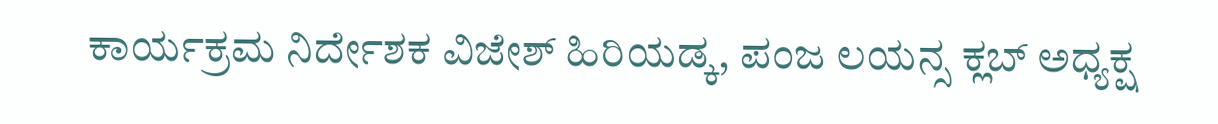ಕಾರ್ಯಕ್ರಮ ನಿರ್ದೇಶಕ ವಿಜೇಶ್ ಹಿರಿಯಡ್ಕ, ಪಂಜ ಲಯನ್ಸ ಕ್ಲಬ್ ಅಧ್ಯಕ್ಷ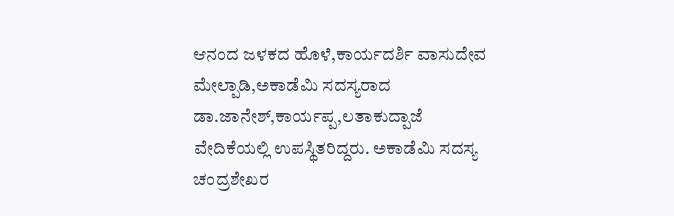ಆನಂದ ಜಳಕದ ಹೊಳೆ,ಕಾರ್ಯದರ್ಶಿ ವಾಸುದೇವ ಮೇಲ್ಪಾಡಿ,ಅಕಾಡೆಮಿ ಸದಸ್ಯರಾದ ಡಾ.ಜಾನೇಶ್,ಕಾರ್ಯಪ್ಪ,ಲತಾಕುದ್ಪಾಜೆ ವೇದಿಕೆಯಲ್ಲಿ ಉಪಸ್ಥಿತರಿದ್ದರು. ಅಕಾಡೆಮಿ ಸದಸ್ಯ ಚಂದ್ರಶೇಖರ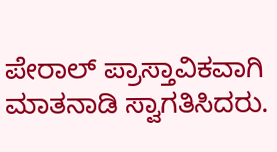ಪೇರಾಲ್ ಪ್ರಾಸ್ತಾವಿಕವಾಗಿ ಮಾತನಾಡಿ ಸ್ವಾಗತಿಸಿದರು.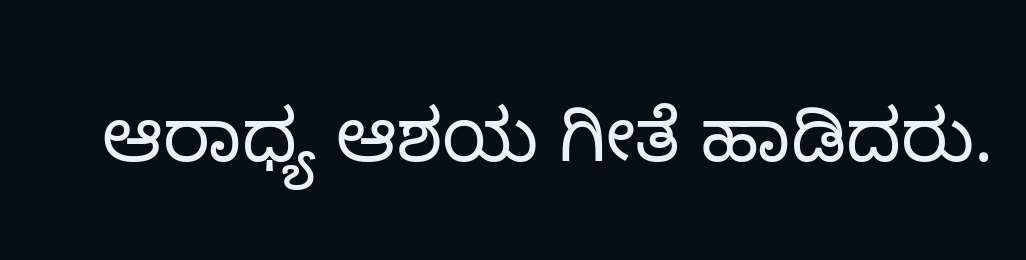ಆರಾಧ್ಯ ಆಶಯ ಗೀತೆ ಹಾಡಿದರು.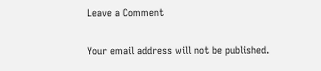Leave a Comment

Your email address will not be published.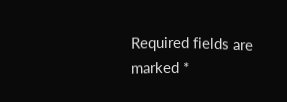Required fields are marked *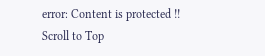error: Content is protected !!
Scroll to Top